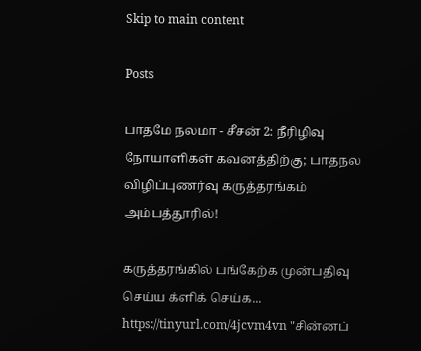Skip to main content

Posts

பாதமே நலமா - சீசன் 2: நீரிழிவு நோயாளிகள் கவனத்திற்கு; பாதநல விழிப்புணர்வு கருத்தரங்கம் அம்பத்தூரில்!

கருத்தரங்கில் பங்கேற்க முன்பதிவு செய்ய க்ளிக் செய்க... https://tinyurl.com/4jcvm4vn "சின்னப்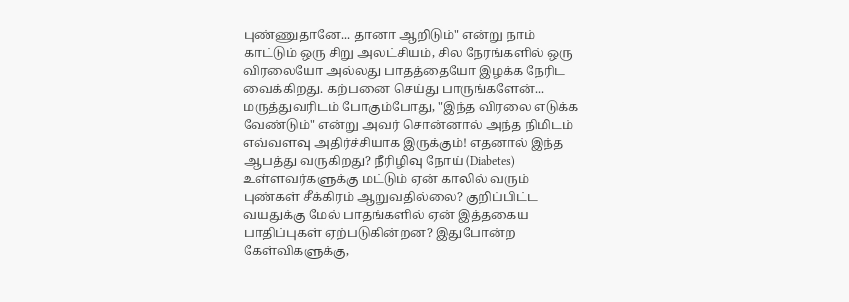புண்ணுதானே... தானா ஆறிடும்" என்று நாம் காட்டும் ஒரு சிறு அலட்சியம், சில நேரங்களில் ஒரு விரலையோ அல்லது பாதத்தையோ இழக்க நேரிட வைக்கிறது. கற்பனை செய்து பாருங்களேன்... மருத்துவரிடம் போகும்போது, "இந்த விரலை எடுக்க வேண்டும்" என்று அவர் சொன்னால் அந்த நிமிடம் எவ்வளவு அதிர்ச்சியாக இருக்கும்! எதனால் இந்த ஆபத்து வருகிறது? நீரிழிவு நோய் (Diabetes) உள்ளவர்களுக்கு மட்டும் ஏன் காலில் வரும் புண்கள் சீக்கிரம் ஆறுவதில்லை? குறிப்பிட்ட வயதுக்கு மேல் பாதங்களில் ஏன் இத்தகைய பாதிப்புகள் ஏற்படுகின்றன? இதுபோன்ற கேள்விகளுக்கு,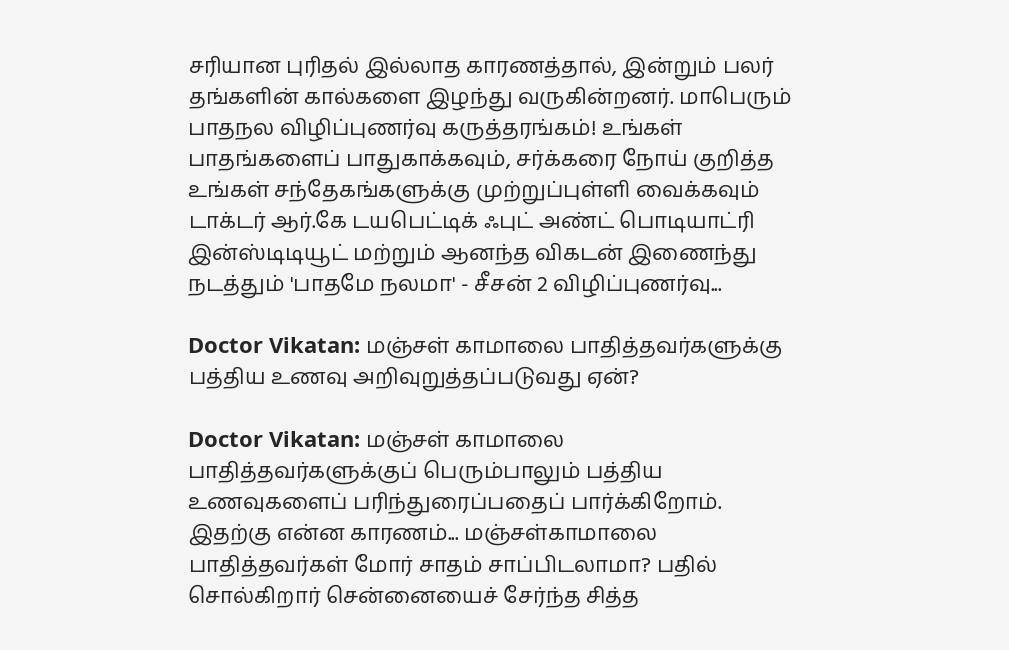சரியான புரிதல் இல்லாத காரணத்தால், இன்றும் பலர் தங்களின் கால்களை இழந்து வருகின்றனர். மாபெரும் பாதநல விழிப்புணர்வு கருத்தரங்கம்! உங்கள் பாதங்களைப் பாதுகாக்கவும், சர்க்கரை நோய் குறித்த உங்கள் சந்தேகங்களுக்கு முற்றுப்புள்ளி வைக்கவும் டாக்டர் ஆர்.கே டயபெட்டிக் ஃபுட் அண்ட் பொடியாட்ரி இன்ஸ்டிடியூட் மற்றும் ஆனந்த விகடன் இணைந்து நடத்தும் 'பாதமே நலமா' - சீசன் 2 விழிப்புணர்வு...

Doctor Vikatan: மஞ்சள் காமாலை பாதித்தவர்களுக்கு பத்திய உணவு அறிவுறுத்தப்படுவது ஏன்?

Doctor Vikatan: மஞ்சள் காமாலை பாதித்தவர்களுக்குப் பெரும்பாலும் பத்திய உணவுகளைப் பரிந்துரைப்பதைப் பார்க்கிறோம். இதற்கு என்ன காரணம்... மஞ்சள்காமாலை பாதித்தவர்கள் மோர் சாதம் சாப்பிடலாமா? பதில் சொல்கிறார் சென்னையைச் சேர்ந்த சித்த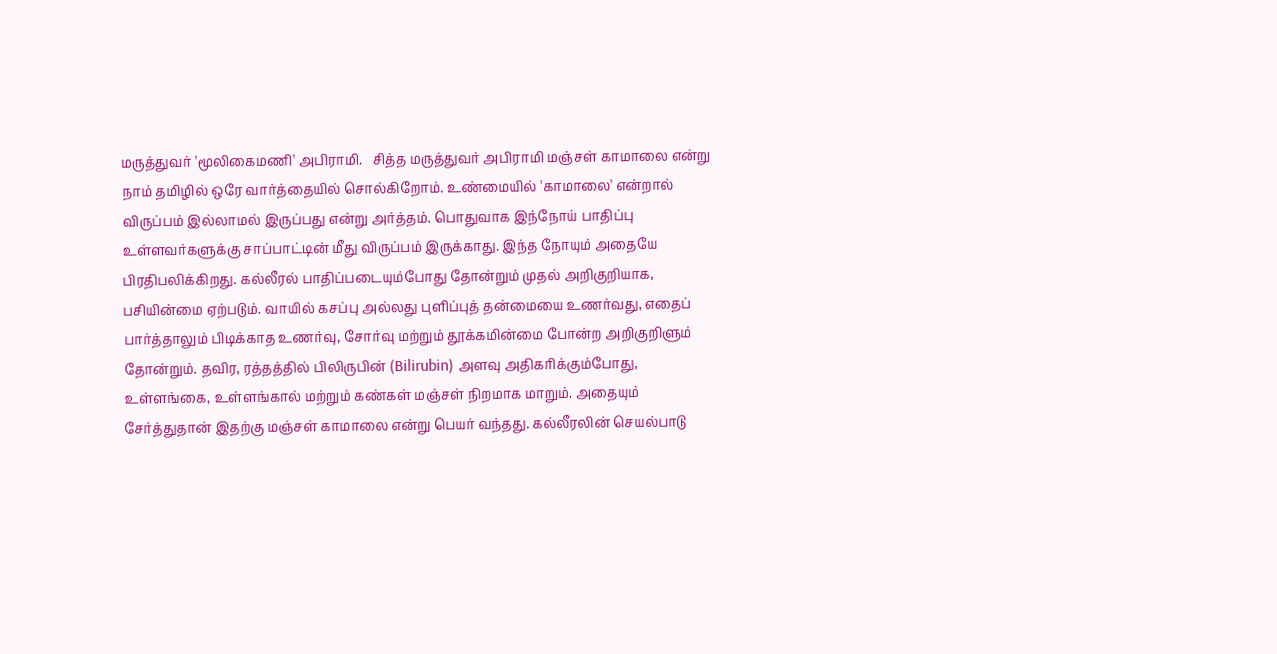மருத்துவர் 'மூலிகைமணி' அபிராமி.   சித்த மருத்துவர் அபிராமி மஞ்சள் காமாலை என்று நாம் தமிழில் ஒரே வார்த்தையில் சொல்கிறோம். உண்மையில் 'காமாலை' என்றால் விருப்பம் இல்லாமல் இருப்பது என்று அர்த்தம். பொதுவாக இந்நோய் பாதிப்பு உள்ளவர்களுக்கு சாப்பாட்டின் மீது விருப்பம் இருக்காது. இந்த நோயும் அதையே பிரதிபலிக்கிறது. கல்லீரல் பாதிப்படையும்போது தோன்றும் முதல் அறிகுறியாக, பசியின்மை ஏற்படும். வாயில் கசப்பு அல்லது புளிப்புத் தன்மையை உணர்வது, எதைப் பார்த்தாலும் பிடிக்காத உணர்வு, சோர்வு மற்றும் தூக்கமின்மை போன்ற அறிகுறிளும் தோன்றும். தவிர, ரத்தத்தில் பிலிருபின் (Bilirubin) அளவு அதிகரிக்கும்போது, உள்ளங்கை, உள்ளங்கால் மற்றும் கண்கள் மஞ்சள் நிறமாக மாறும். அதையும் சேர்த்துதான் இதற்கு மஞ்சள் காமாலை என்று பெயர் வந்தது. கல்லீரலின் செயல்பாடு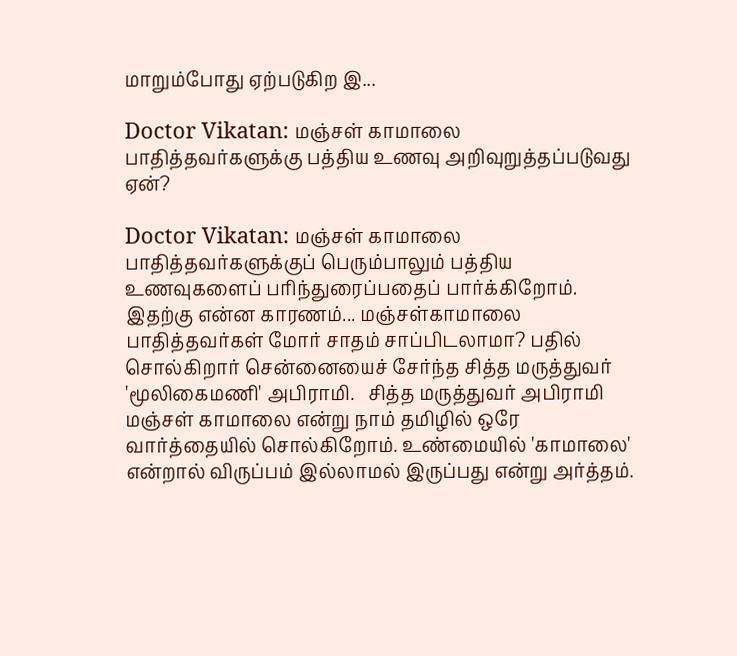மாறும்போது ஏற்படுகிற இ...

Doctor Vikatan: மஞ்சள் காமாலை பாதித்தவர்களுக்கு பத்திய உணவு அறிவுறுத்தப்படுவது ஏன்?

Doctor Vikatan: மஞ்சள் காமாலை பாதித்தவர்களுக்குப் பெரும்பாலும் பத்திய உணவுகளைப் பரிந்துரைப்பதைப் பார்க்கிறோம். இதற்கு என்ன காரணம்... மஞ்சள்காமாலை பாதித்தவர்கள் மோர் சாதம் சாப்பிடலாமா? பதில் சொல்கிறார் சென்னையைச் சேர்ந்த சித்த மருத்துவர் 'மூலிகைமணி' அபிராமி.   சித்த மருத்துவர் அபிராமி மஞ்சள் காமாலை என்று நாம் தமிழில் ஒரே வார்த்தையில் சொல்கிறோம். உண்மையில் 'காமாலை' என்றால் விருப்பம் இல்லாமல் இருப்பது என்று அர்த்தம்.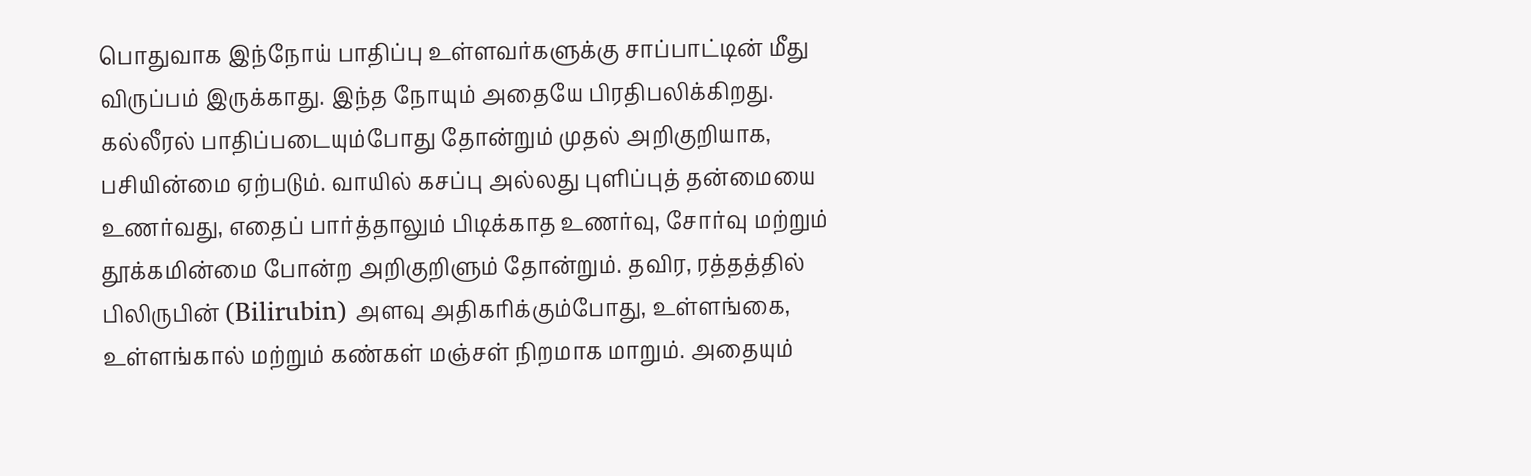பொதுவாக இந்நோய் பாதிப்பு உள்ளவர்களுக்கு சாப்பாட்டின் மீது விருப்பம் இருக்காது. இந்த நோயும் அதையே பிரதிபலிக்கிறது. கல்லீரல் பாதிப்படையும்போது தோன்றும் முதல் அறிகுறியாக, பசியின்மை ஏற்படும். வாயில் கசப்பு அல்லது புளிப்புத் தன்மையை உணர்வது, எதைப் பார்த்தாலும் பிடிக்காத உணர்வு, சோர்வு மற்றும் தூக்கமின்மை போன்ற அறிகுறிளும் தோன்றும். தவிர, ரத்தத்தில் பிலிருபின் (Bilirubin) அளவு அதிகரிக்கும்போது, உள்ளங்கை, உள்ளங்கால் மற்றும் கண்கள் மஞ்சள் நிறமாக மாறும். அதையும்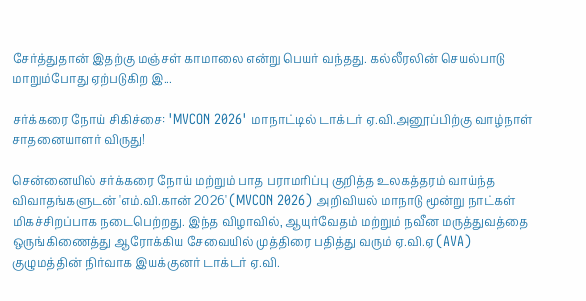சேர்த்துதான் இதற்கு மஞ்சள் காமாலை என்று பெயர் வந்தது. கல்லீரலின் செயல்பாடு மாறும்போது ஏற்படுகிற இ...

சர்க்கரை நோய் சிகிச்சை: 'MVCON 2026' மாநாட்டில் டாக்டர் ஏ.வி.அனூப்பிற்கு வாழ்நாள் சாதனையாளர் விருது!

சென்னையில் சர்க்கரை நோய் மற்றும் பாத பராமரிப்பு குறித்த உலகத்தரம் வாய்ந்த விவாதங்களுடன் 'எம்.வி.கான் 2026' (MVCON 2026) அறிவியல் மாநாடு மூன்று நாட்கள் மிகச்சிறப்பாக நடைபெற்றது. இந்த விழாவில், ஆயுர்வேதம் மற்றும் நவீன மருத்துவத்தை ஒருங்கிணைத்து ஆரோக்கிய சேவையில் முத்திரை பதித்து வரும் ஏ.வி.ஏ (AVA) குழுமத்தின் நிர்வாக இயக்குனர் டாக்டர் ஏ.வி.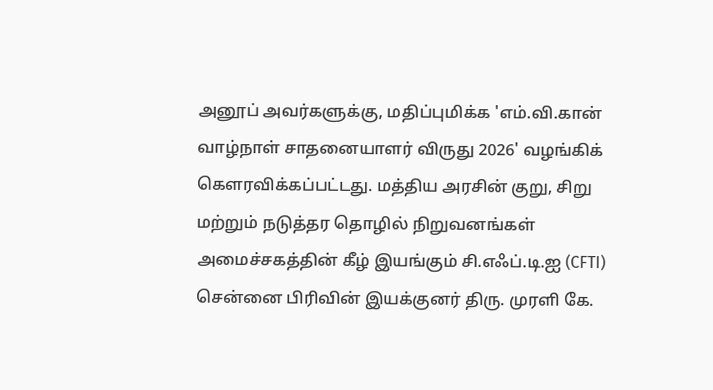அனூப் அவர்களுக்கு, மதிப்புமிக்க 'எம்.வி.கான் வாழ்நாள் சாதனையாளர் விருது 2026' வழங்கிக் கௌரவிக்கப்பட்டது. மத்திய அரசின் குறு, சிறு மற்றும் நடுத்தர தொழில் நிறுவனங்கள் அமைச்சகத்தின் கீழ் இயங்கும் சி.எஃப்.டி.ஐ (CFTI) சென்னை பிரிவின் இயக்குனர் திரு. முரளி கே.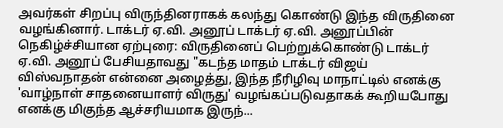அவர்கள் சிறப்பு விருந்தினராகக் கலந்து கொண்டு இந்த விருதினை வழங்கினார். டாக்டர் ஏ.வி. அனூப் டாக்டர் ஏ.வி. அனூப்பின் நெகிழ்ச்சியான ஏற்புரை: விருதினைப் பெற்றுக்கொண்டு டாக்டர் ஏ.வி. அனூப் பேசியதாவது "கடந்த மாதம் டாக்டர் விஜய் விஸ்வநாதன் என்னை அழைத்து, இந்த நீரிழிவு மாநாட்டில் எனக்கு 'வாழ்நாள் சாதனையாளர் விருது' வழங்கப்படுவதாகக் கூறியபோது எனக்கு மிகுந்த ஆச்சரியமாக இருந்...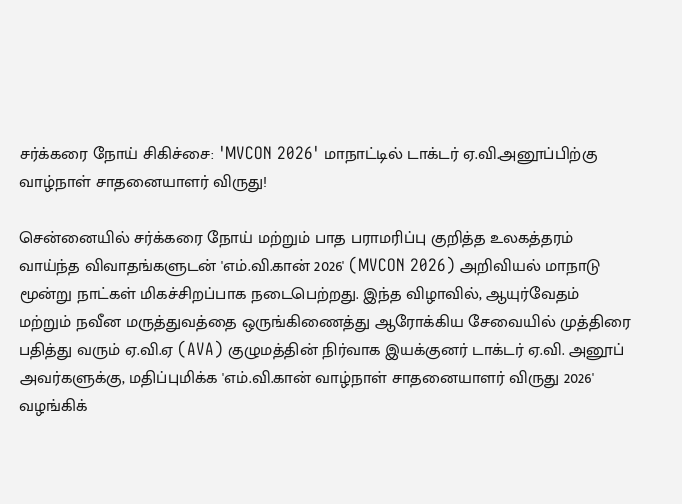சர்க்கரை நோய் சிகிச்சை: 'MVCON 2026' மாநாட்டில் டாக்டர் ஏ.வி.அனூப்பிற்கு வாழ்நாள் சாதனையாளர் விருது!

சென்னையில் சர்க்கரை நோய் மற்றும் பாத பராமரிப்பு குறித்த உலகத்தரம் வாய்ந்த விவாதங்களுடன் 'எம்.வி.கான் 2026' (MVCON 2026) அறிவியல் மாநாடு மூன்று நாட்கள் மிகச்சிறப்பாக நடைபெற்றது. இந்த விழாவில், ஆயுர்வேதம் மற்றும் நவீன மருத்துவத்தை ஒருங்கிணைத்து ஆரோக்கிய சேவையில் முத்திரை பதித்து வரும் ஏ.வி.ஏ (AVA) குழுமத்தின் நிர்வாக இயக்குனர் டாக்டர் ஏ.வி. அனூப் அவர்களுக்கு, மதிப்புமிக்க 'எம்.வி.கான் வாழ்நாள் சாதனையாளர் விருது 2026' வழங்கிக்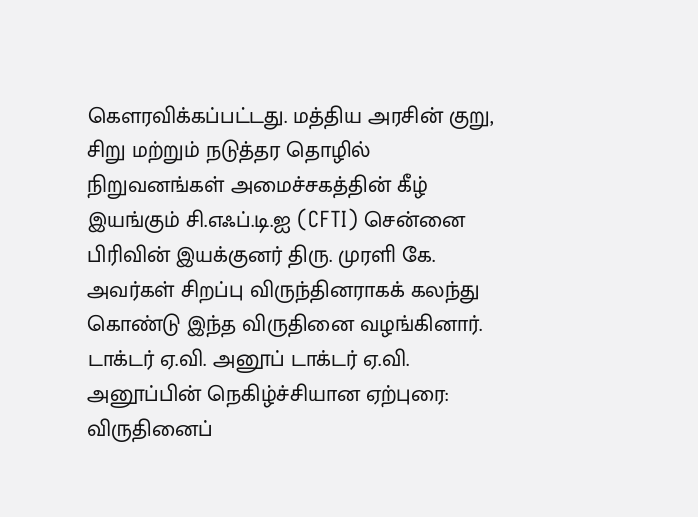கௌரவிக்கப்பட்டது. மத்திய அரசின் குறு, சிறு மற்றும் நடுத்தர தொழில் நிறுவனங்கள் அமைச்சகத்தின் கீழ் இயங்கும் சி.எஃப்.டி.ஐ (CFTI) சென்னை பிரிவின் இயக்குனர் திரு. முரளி கே. அவர்கள் சிறப்பு விருந்தினராகக் கலந்து கொண்டு இந்த விருதினை வழங்கினார். டாக்டர் ஏ.வி. அனூப் டாக்டர் ஏ.வி. அனூப்பின் நெகிழ்ச்சியான ஏற்புரை: விருதினைப்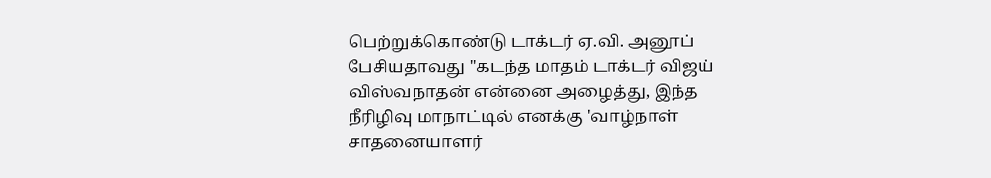பெற்றுக்கொண்டு டாக்டர் ஏ.வி. அனூப் பேசியதாவது "கடந்த மாதம் டாக்டர் விஜய் விஸ்வநாதன் என்னை அழைத்து, இந்த நீரிழிவு மாநாட்டில் எனக்கு 'வாழ்நாள் சாதனையாளர்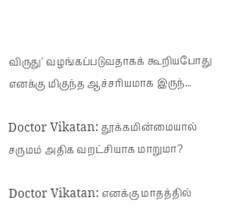விருது' வழங்கப்படுவதாகக் கூறியபோது எனக்கு மிகுந்த ஆச்சரியமாக இருந்...

Doctor Vikatan: தூக்கமின்மையால் சருமம் அதிக வறட்சியாக மாறுமா?

Doctor Vikatan: எனக்கு மாதத்தில்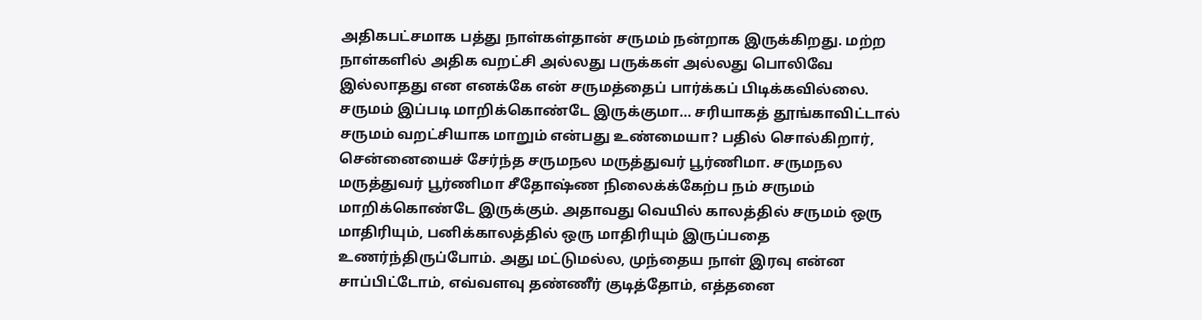அதிகபட்சமாக பத்து நாள்கள்தான் சருமம் நன்றாக இருக்கிறது. மற்ற நாள்களில் அதிக வறட்சி அல்லது பருக்கள் அல்லது பொலிவே இல்லாதது என எனக்கே என் சருமத்தைப் பார்க்கப் பிடிக்கவில்லை. சருமம் இப்படி மாறிக்கொண்டே இருக்குமா... சரியாகத் தூங்காவிட்டால் சருமம் வறட்சியாக மாறும் என்பது உண்மையா? பதில் சொல்கிறார், சென்னையைச் சேர்ந்த சருமநல மருத்துவர் பூர்ணிமா. சருமநல மருத்துவர் பூர்ணிமா சீதோஷ்ண நிலைக்க்கேற்ப நம் சருமம் மாறிக்கொண்டே இருக்கும். அதாவது வெயில் காலத்தில் சருமம் ஒரு மாதிரியும், பனிக்காலத்தில் ஒரு மாதிரியும் இருப்பதை உணர்ந்திருப்போம். அது மட்டுமல்ல, முந்தைய நாள் இரவு என்ன சாப்பிட்டோம், எவ்வளவு தண்ணீர் குடித்தோம், எத்தனை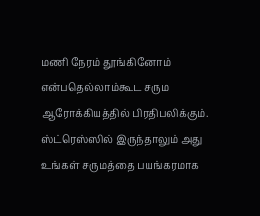மணி நேரம் தூங்கினோம் என்பதெல்லாம்கூட சரும ஆரோக்கியத்தில் பிரதிபலிக்கும். ஸ்ட்ரெஸ்ஸில் இருந்தாலும் அது உங்கள் சருமத்தை பயங்கரமாக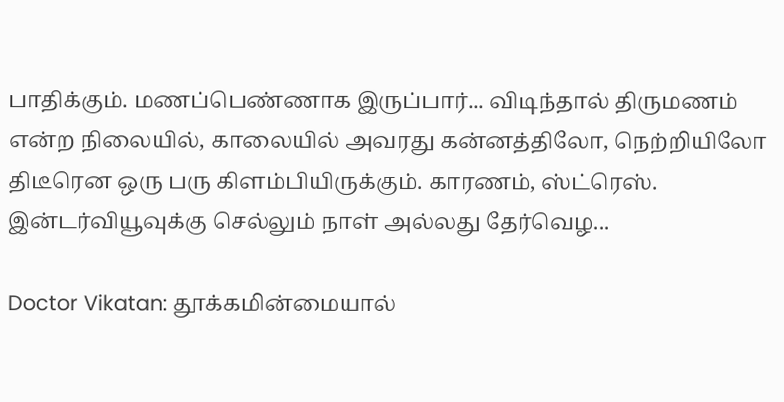பாதிக்கும். மணப்பெண்ணாக இருப்பார்... விடிந்தால் திருமணம் என்ற நிலையில், காலையில் அவரது கன்னத்திலோ, நெற்றியிலோ திடீரென ஒரு பரு கிளம்பியிருக்கும். காரணம், ஸ்ட்ரெஸ். இன்டர்வியூவுக்கு செல்லும் நாள் அல்லது தேர்வெழ...

Doctor Vikatan: தூக்கமின்மையால்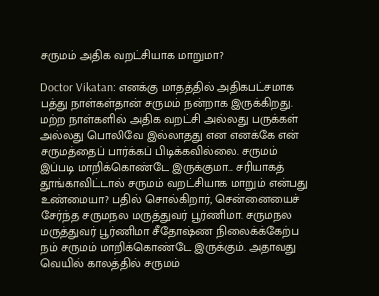சருமம் அதிக வறட்சியாக மாறுமா?

Doctor Vikatan: எனக்கு மாதத்தில் அதிகபட்சமாக பத்து நாள்கள்தான் சருமம் நன்றாக இருக்கிறது. மற்ற நாள்களில் அதிக வறட்சி அல்லது பருக்கள் அல்லது பொலிவே இல்லாதது என எனக்கே என் சருமத்தைப் பார்க்கப் பிடிக்கவில்லை. சருமம் இப்படி மாறிக்கொண்டே இருக்குமா... சரியாகத் தூங்காவிட்டால் சருமம் வறட்சியாக மாறும் என்பது உண்மையா? பதில் சொல்கிறார், சென்னையைச் சேர்ந்த சருமநல மருத்துவர் பூர்ணிமா. சருமநல மருத்துவர் பூர்ணிமா சீதோஷ்ண நிலைக்க்கேற்ப நம் சருமம் மாறிக்கொண்டே இருக்கும். அதாவது வெயில் காலத்தில் சருமம்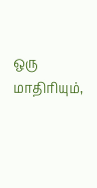ஒரு மாதிரியும்,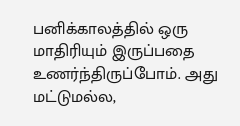பனிக்காலத்தில் ஒரு மாதிரியும் இருப்பதை உணர்ந்திருப்போம். அது மட்டுமல்ல,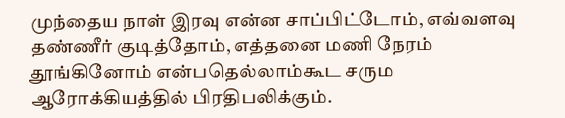முந்தைய நாள் இரவு என்ன சாப்பிட்டோம், எவ்வளவு தண்ணீர் குடித்தோம், எத்தனை மணி நேரம் தூங்கினோம் என்பதெல்லாம்கூட சரும ஆரோக்கியத்தில் பிரதிபலிக்கும்.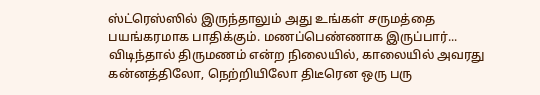ஸ்ட்ரெஸ்ஸில் இருந்தாலும் அது உங்கள் சருமத்தை பயங்கரமாக பாதிக்கும். மணப்பெண்ணாக இருப்பார்... விடிந்தால் திருமணம் என்ற நிலையில், காலையில் அவரது கன்னத்திலோ, நெற்றியிலோ திடீரென ஒரு பரு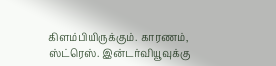கிளம்பியிருக்கும். காரணம், ஸ்ட்ரெஸ். இன்டர்வியூவுக்கு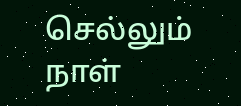செல்லும் நாள்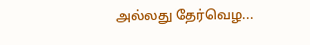அல்லது தேர்வெழ...